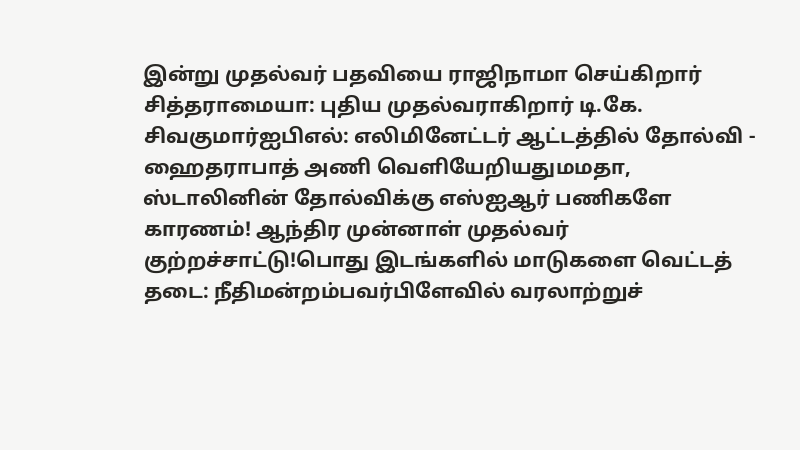இன்று முதல்வர் பதவியை ராஜிநாமா செய்கிறார் சித்தராமையா: புதிய முதல்வராகிறார் டி.கே. சிவகுமார்ஐபிஎல்: எலிமினேட்டர் ஆட்டத்தில் தோல்வி - ஹைதராபாத் அணி வெளியேறியதுமமதா, ஸ்டாலினின் தோல்விக்கு எஸ்ஐஆர் பணிகளே காரணம்! ஆந்திர முன்னாள் முதல்வர் குற்றச்சாட்டு!பொது இடங்களில் மாடுகளை வெட்டத் தடை: நீதிமன்றம்பவர்பிளேவில் வரலாற்றுச்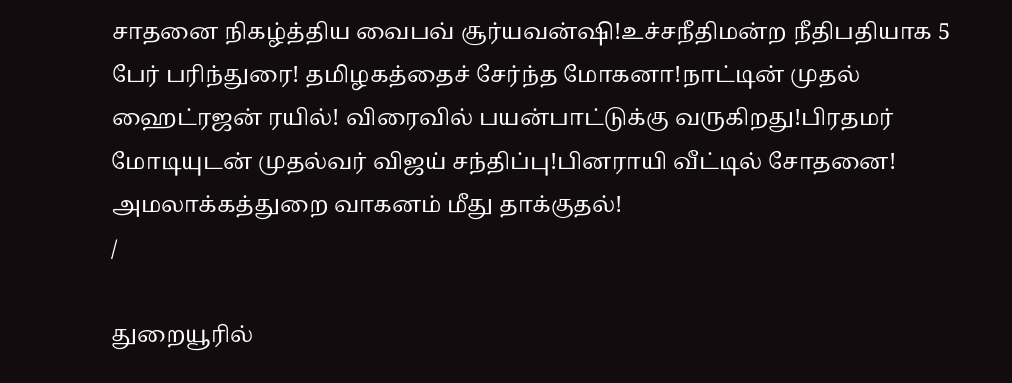சாதனை நிகழ்த்திய வைபவ் சூர்யவன்ஷி!உச்சநீதிமன்ற நீதிபதியாக 5 பேர் பரிந்துரை! தமிழகத்தைச் சேர்ந்த மோகனா!நாட்டின் முதல் ஹைட்ரஜன் ரயில்! விரைவில் பயன்பாட்டுக்கு வருகிறது!பிரதமர் மோடியுடன் முதல்வர் விஜய் சந்திப்பு!பினராயி வீட்டில் சோதனை! அமலாக்கத்துறை வாகனம் மீது தாக்குதல்!
/

துறையூரில்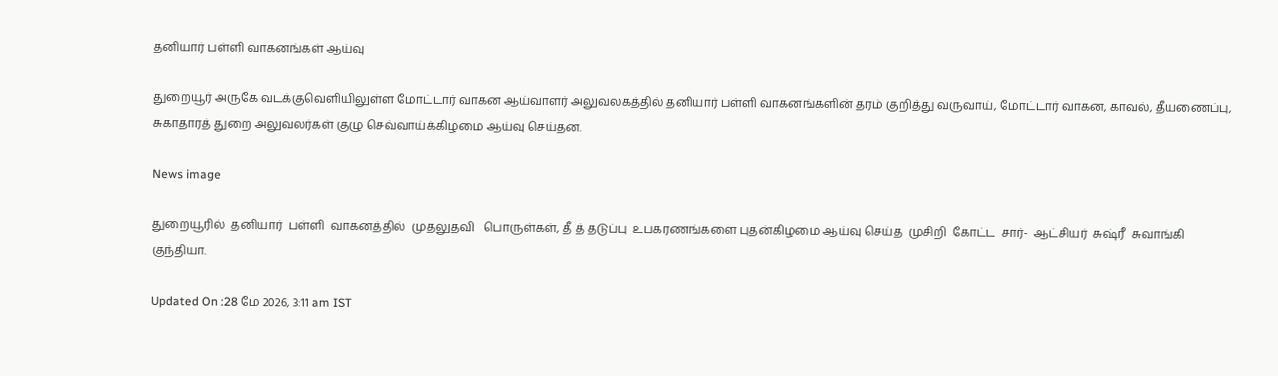தனியார் பள்ளி வாகனங்கள் ஆய்வு

துறையூர் அருகே வடக்குவெளியிலுள்ள மோட்டார் வாகன ஆய்வாளர் அலுவலகத்தில் தனியார் பள்ளி வாகனங்களின் தரம் குறித்து வருவாய், மோட்டார் வாகன, காவல், தீயணைப்பு, சுகாதாரத் துறை அலுவலர்கள் குழு செவ்வாய்க்கிழமை ஆய்வு செய்தன.

News image

துறையூரில்  தனியார்  பள்ளி  வாகனத்தில்  முதலுதவி   பொருள்கள், தீ த் தடுப்பு  உபகரணங்களை புதன்கிழமை ஆய்வு செய்த  முசிறி  கோட்ட  சார்-  ஆட்சியர்  சுஷ்ரீ  சுவாங்கி  குந்தியா.

Updated On :28 மே 2026, 3:11 am IST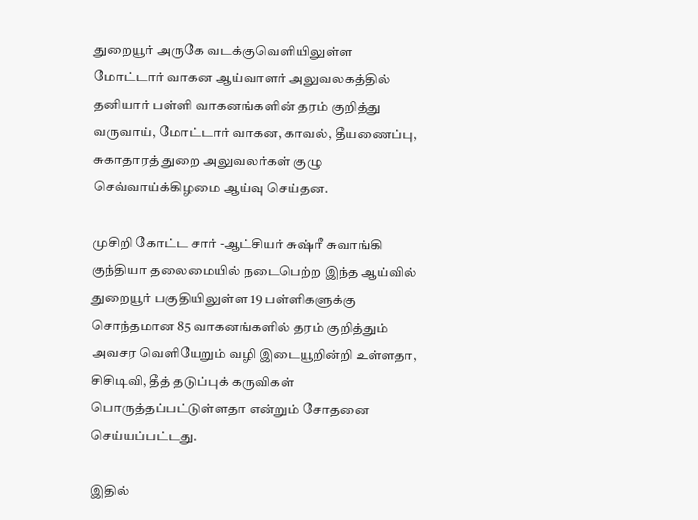துறையூர் அருகே வடக்குவெளியிலுள்ள மோட்டார் வாகன ஆய்வாளர் அலுவலகத்தில் தனியார் பள்ளி வாகனங்களின் தரம் குறித்து வருவாய், மோட்டார் வாகன, காவல், தீயணைப்பு, சுகாதாரத் துறை அலுவலர்கள் குழு செவ்வாய்க்கிழமை ஆய்வு செய்தன.

முசிறி கோட்ட சார் -ஆட்சியர் சுஷ்ரீ சுவாங்கி குந்தியா தலைமையில் நடைபெற்ற இந்த ஆய்வில் துறையூர் பகுதியிலுள்ள 19 பள்ளிகளுக்கு சொந்தமான 85 வாகனங்களில் தரம் குறித்தும் அவசர வெளியேறும் வழி இடையூறின்றி உள்ளதா, சிசிடிவி, தீத் தடுப்புக் கருவிகள் பொருத்தப்பட்டுள்ளதா என்றும் சோதனை செய்யப்பட்டது.

இதில்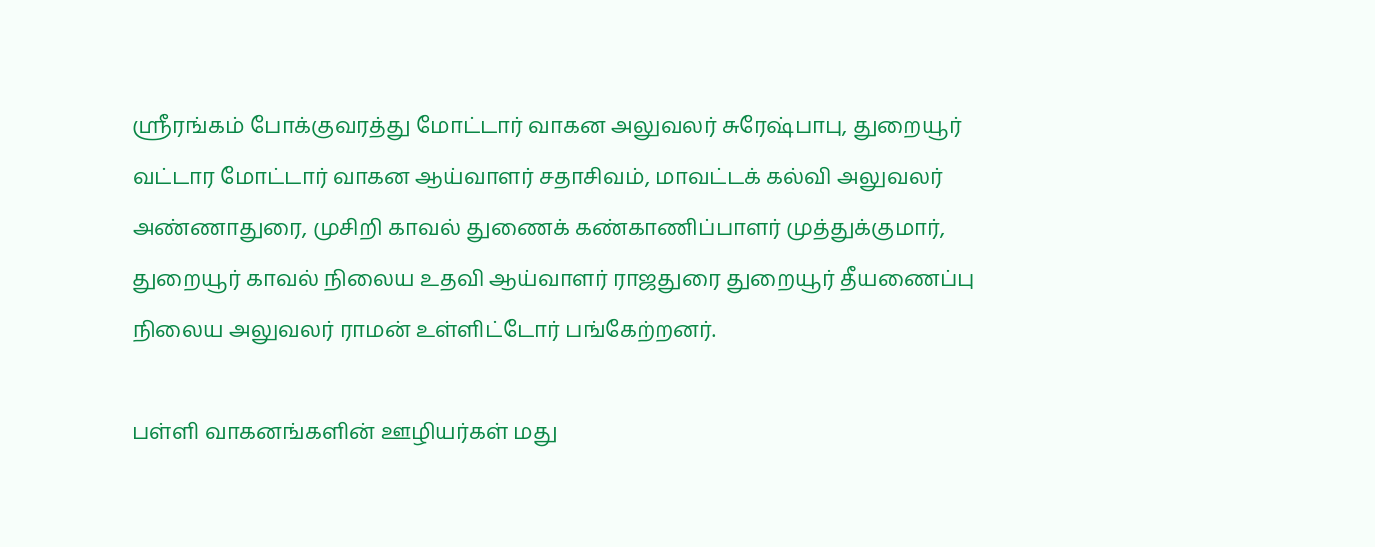ஸ்ரீரங்கம் போக்குவரத்து மோட்டார் வாகன அலுவலர் சுரேஷ்பாபு, துறையூர் வட்டார மோட்டார் வாகன ஆய்வாளர் சதாசிவம், மாவட்டக் கல்வி அலுவலர் அண்ணாதுரை, முசிறி காவல் துணைக் கண்காணிப்பாளர் முத்துக்குமார், துறையூர் காவல் நிலைய உதவி ஆய்வாளர் ராஜதுரை துறையூர் தீயணைப்பு நிலைய அலுவலர் ராமன் உள்ளிட்டோர் பங்கேற்றனர்.

பள்ளி வாகனங்களின் ஊழியர்கள் மது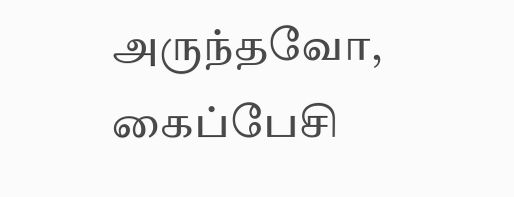அருந்தவோ, கைப்பேசி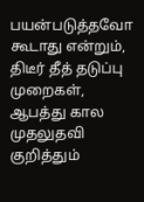பயன்படுத்தவோ கூடாது என்றும், திடீர் தீத் தடுப்பு முறைகள், ஆபத்து கால முதலுதவி குறித்தும்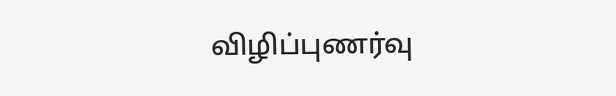விழிப்புணர்வு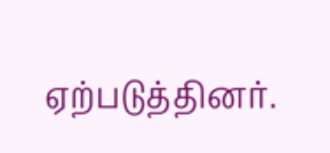ஏற்படுத்தினர்.